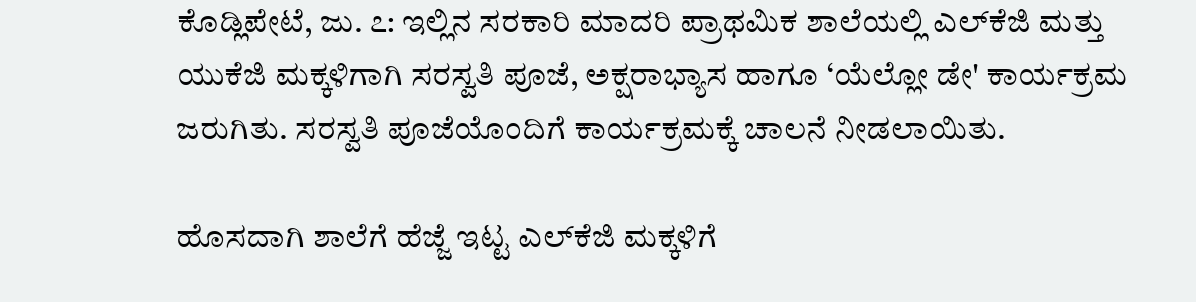ಕೊಡ್ಲಿಪೇಟೆ, ಜು. ೭: ಇಲ್ಲಿನ ಸರಕಾರಿ ಮಾದರಿ ಪ್ರಾಥಮಿಕ ಶಾಲೆಯಲ್ಲಿ ಎಲ್‌ಕೆಜಿ ಮತ್ತು ಯುಕೆಜಿ ಮಕ್ಕಳಿಗಾಗಿ ಸರಸ್ವತಿ ಪೂಜೆ, ಅಕ್ಷರಾಭ್ಯಾಸ ಹಾಗೂ ‘ಯೆಲ್ಲೋ ಡೇ' ಕಾರ್ಯಕ್ರಮ ಜರುಗಿತು. ಸರಸ್ವತಿ ಪೂಜೆಯೊಂದಿಗೆ ಕಾರ್ಯಕ್ರಮಕ್ಕೆ ಚಾಲನೆ ನೀಡಲಾಯಿತು.

ಹೊಸದಾಗಿ ಶಾಲೆಗೆ ಹೆಜ್ಜೆ ಇಟ್ಟ ಎಲ್‌ಕೆಜಿ ಮಕ್ಕಳಿಗೆ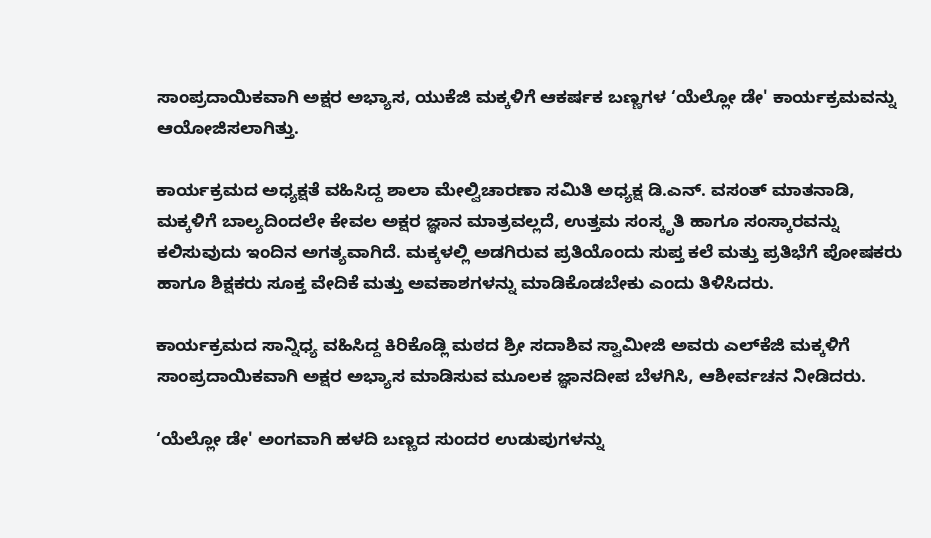ಸಾಂಪ್ರದಾಯಿಕವಾಗಿ ಅಕ್ಷರ ಅಭ್ಯಾಸ, ಯುಕೆಜಿ ಮಕ್ಕಳಿಗೆ ಆಕರ್ಷಕ ಬಣ್ಣಗಳ ‘ಯೆಲ್ಲೋ ಡೇ' ಕಾರ್ಯಕ್ರಮವನ್ನು ಆಯೋಜಿಸಲಾಗಿತ್ತು.

ಕಾರ್ಯಕ್ರಮದ ಅಧ್ಯಕ್ಷತೆ ವಹಿಸಿದ್ದ ಶಾಲಾ ಮೇಲ್ವಿಚಾರಣಾ ಸಮಿತಿ ಅಧ್ಯಕ್ಷ ಡಿ.ಎನ್. ವಸಂತ್ ಮಾತನಾಡಿ, ಮಕ್ಕಳಿಗೆ ಬಾಲ್ಯದಿಂದಲೇ ಕೇವಲ ಅಕ್ಷರ ಜ್ಞಾನ ಮಾತ್ರವಲ್ಲದೆ, ಉತ್ತಮ ಸಂಸ್ಕೃತಿ ಹಾಗೂ ಸಂಸ್ಕಾರವನ್ನು ಕಲಿಸುವುದು ಇಂದಿನ ಅಗತ್ಯವಾಗಿದೆ. ಮಕ್ಕಳಲ್ಲಿ ಅಡಗಿರುವ ಪ್ರತಿಯೊಂದು ಸುಪ್ತ ಕಲೆ ಮತ್ತು ಪ್ರತಿಭೆಗೆ ಪೋಷಕರು ಹಾಗೂ ಶಿಕ್ಷಕರು ಸೂಕ್ತ ವೇದಿಕೆ ಮತ್ತು ಅವಕಾಶಗಳನ್ನು ಮಾಡಿಕೊಡಬೇಕು ಎಂದು ತಿಳಿಸಿದರು.

ಕಾರ್ಯಕ್ರಮದ ಸಾನ್ನಿಧ್ಯ ವಹಿಸಿದ್ದ ಕಿರಿಕೊಡ್ಲಿ ಮಠದ ಶ್ರೀ ಸದಾಶಿವ ಸ್ವಾಮೀಜಿ ಅವರು ಎಲ್‌ಕೆಜಿ ಮಕ್ಕಳಿಗೆ ಸಾಂಪ್ರದಾಯಿಕವಾಗಿ ಅಕ್ಷರ ಅಭ್ಯಾಸ ಮಾಡಿಸುವ ಮೂಲಕ ಜ್ಞಾನದೀಪ ಬೆಳಗಿಸಿ, ಆಶೀರ್ವಚನ ನೀಡಿದರು.

‘ಯೆಲ್ಲೋ ಡೇ' ಅಂಗವಾಗಿ ಹಳದಿ ಬಣ್ಣದ ಸುಂದರ ಉಡುಪುಗಳನ್ನು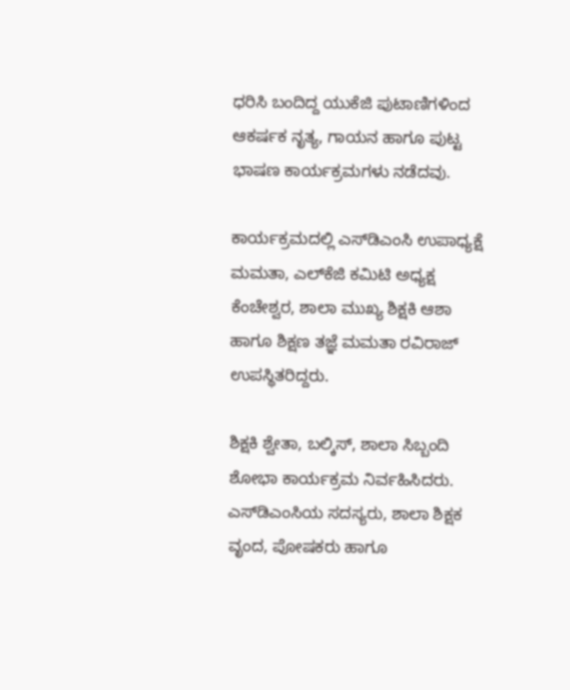ಧರಿಸಿ ಬಂದಿದ್ದ ಯುಕೆಜಿ ಪುಟಾಣಿಗಳಿಂದ ಆಕರ್ಷಕ ನೃತ್ಯ, ಗಾಯನ ಹಾಗೂ ಪುಟ್ಟ ಭಾಷಣ ಕಾರ್ಯಕ್ರಮಗಳು ನಡೆದವು.

ಕಾರ್ಯಕ್ರಮದಲ್ಲಿ ಎಸ್‌ಡಿಎಂಸಿ ಉಪಾಧ್ಯಕ್ಷೆ ಮಮತಾ, ಎಲ್‌ಕೆಜಿ ಕಮಿಟಿ ಅಧ್ಯಕ್ಷ ಕೆಂಚೇಶ್ವರ, ಶಾಲಾ ಮುಖ್ಯ ಶಿಕ್ಷಕಿ ಆಶಾ ಹಾಗೂ ಶಿಕ್ಷಣ ತಜ್ಞೆ ಮಮತಾ ರವಿರಾಜ್ ಉಪಸ್ಥಿತರಿದ್ದರು.

ಶಿಕ್ಷಕಿ ಶ್ವೇತಾ, ಬಲ್ಕಿಸ್, ಶಾಲಾ ಸಿಬ್ಬಂದಿ ಶೋಭಾ ಕಾರ್ಯಕ್ರಮ ನಿರ್ವಹಿಸಿದರು. ಎಸ್‌ಡಿಎಂಸಿಯ ಸದಸ್ಯರು, ಶಾಲಾ ಶಿಕ್ಷಕ ವೃಂದ, ಪೋಷಕರು ಹಾಗೂ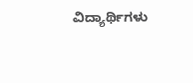ವಿದ್ಯಾರ್ಥಿಗಳು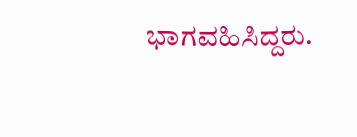ಭಾಗವಹಿಸಿದ್ದರು.